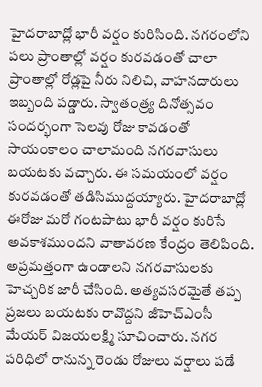హైదరాబాద్లో భారీ వర్షం కురిసింది. నగరంలోని పలు ప్రాంతాల్లో వర్షం కురవడంతో చాలా ప్రాంతాల్లో రోడ్లపై నీరు నిలిచి, వాహనదారులు ఇబ్బంది పడ్డారు. స్వాతంత్ర్య దినోత్సవం సందర్భంగా సెలవు రోజు కావడంతో సాయంకాలం చాలామంది నగరవాసులు బయటకు వచ్చారు. ఈ సమయంలో వర్షం కురవడంతో తడిసిముద్దయ్యారు. హైదరాబాద్లో ఈరోజు మరో గంటపాటు భారీ వర్షం కురిసే అవకాశముందని వాతావరణ కేంద్రం తెలిపింది. అప్రమత్తంగా ఉండాలని నగరవాసులకు హెచ్చరిక జారీ చేసింది. అత్యవసరమైతే తప్ప ప్రజలు బయటకు రావొద్దని జీహెచ్ఎంసీ మేయర్ విజయలక్ష్మి సూచించారు. నగర పరిధిలో రానున్న రెండు రోజులు వర్షాలు పడే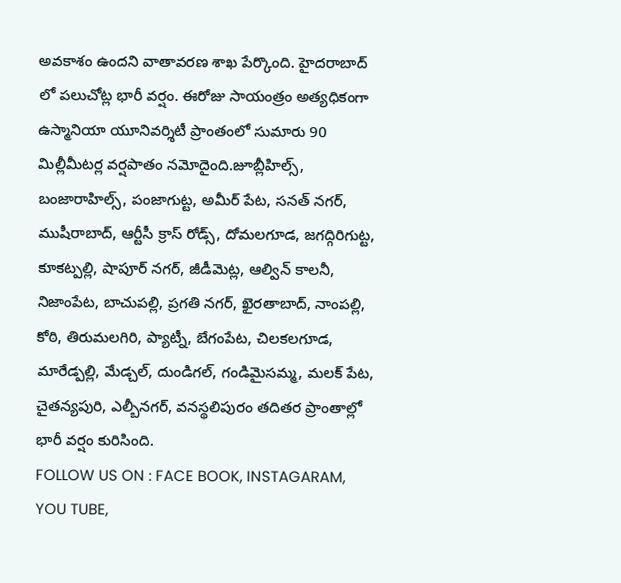అవకాశం ఉందని వాతావరణ శాఖ పేర్కొంది. హైదరాబాద్ లో పలుచోట్ల భారీ వర్షం. ఈరోజు సాయంత్రం అత్యధికంగా ఉస్మానియా యూనివర్శిటీ ప్రాంతంలో సుమారు 90 మిల్లీమీటర్ల వర్షపాతం నమోదైంది.జూబ్లీహిల్స్, బంజారాహిల్స్, పంజాగుట్ట, అమీర్ పేట, సనత్ నగర్, ముషీరాబాద్, ఆర్టీసీ క్రాస్ రోడ్స్, దోమలగూడ, జగద్గిరిగుట్ట, కూకట్పల్లి, షాపూర్ నగర్, జీడీమెట్ల, ఆల్విన్ కాలనీ, నిజాంపేట, బాచుపల్లి, ప్రగతి నగర్, ఖైరతాబాద్, నాంపల్లి, కోఠి, తిరుమలగిరి, ప్యాట్నీ, బేగంపేట, చిలకలగూడ, మారేడ్పల్లి, మేడ్చల్, దుండిగల్, గండిమైసమ్మ, మలక్ పేట, చైతన్యపురి, ఎల్బీనగర్, వనస్థలిపురం తదితర ప్రాంతాల్లో భారీ వర్షం కురిసింది.
FOLLOW US ON : FACE BOOK, INSTAGARAM, YOU TUBE,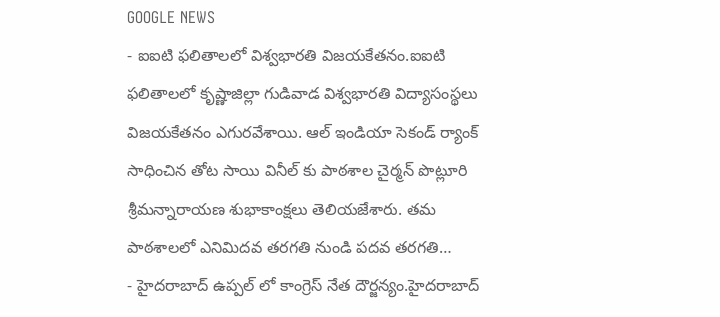GOOGLE NEWS
- ఐఐటి ఫలితాలలో విశ్వభారతి విజయకేతనం.ఐఐటి ఫలితాలలో కృష్ణాజిల్లా గుడివాడ విశ్వభారతి విద్యాసంస్థలు విజయకేతనం ఎగురవేశాయి. ఆల్ ఇండియా సెకండ్ ర్యాంక్ సాధించిన తోట సాయి వినీల్ కు పాఠశాల చైర్మన్ పొట్లూరి శ్రీమన్నారాయణ శుభాకాంక్షలు తెలియజేశారు. తమ పాఠశాలలో ఎనిమిదవ తరగతి నుండి పదవ తరగతి…
- హైదరాబాద్ ఉప్పల్ లో కాంగ్రెస్ నేత దౌర్జన్యం.హైదరాబాద్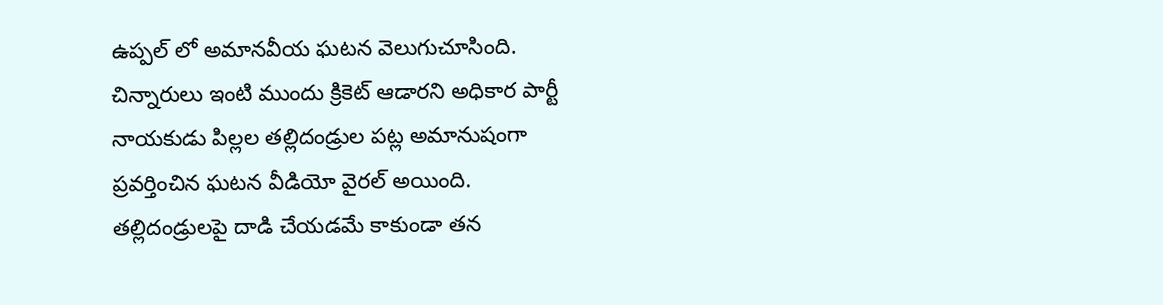ఉప్పల్ లో అమానవీయ ఘటన వెలుగుచూసింది. చిన్నారులు ఇంటి ముందు క్రికెట్ ఆడారని అధికార పార్టీ నాయకుడు పిల్లల తల్లిదండ్రుల పట్ల అమానుషంగా ప్రవర్తించిన ఘటన వీడియో వైరల్ అయింది. తల్లిదండ్రులపై దాడి చేయడమే కాకుండా తన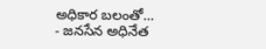అధికార బలంతో…
- జనసేన అధినేత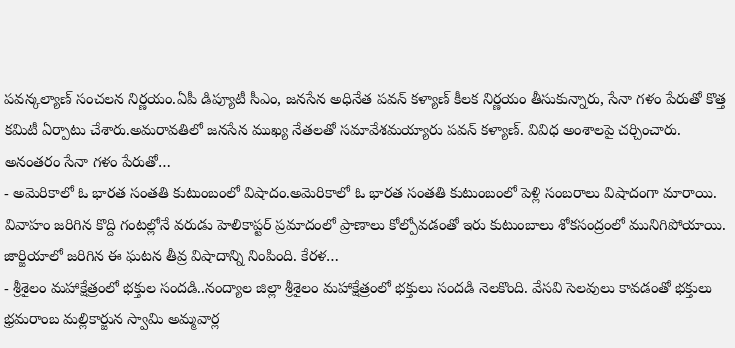పవన్కల్యాణ్ సంచలన నిర్ణయం.ఏపీ డిప్యూటీ సీఎం, జనసేన అధినేత పవన్ కళ్యాణ్ కీలక నిర్ణయం తీసుకున్నారు, సేనా గళం పేరుతో కొత్త కమిటీ ఏర్పాటు చేశారు.అమరావతిలో జనసేన ముఖ్య నేతలతో సమావేశమయ్యారు పవన్ కళ్యాణ్. వివిధ అంశాలపై చర్చించారు. అనంతరం సేనా గళం పేరుతో…
- అమెరికాలో ఓ భారత సంతతి కుటుంబంలో విషాదం.అమెరికాలో ఓ భారత సంతతి కుటుంబంలో పెళ్లి సంబరాలు విషాదంగా మారాయి. వివాహం జరిగిన కొద్ది గంటల్లోనే వరుడు హెలికాప్టర్ ప్రమాదంలో ప్రాణాలు కోల్పోవడంతో ఇరు కుటుంబాలు శోకసంద్రంలో మునిగిపోయాయి. జార్జియాలో జరిగిన ఈ ఘటన తీవ్ర విషాదాన్ని నింపింది. కేరళ…
- శ్రీశైలం మహాక్షేత్రంలో భక్తుల సందడి..నంద్యాల జిల్లా శ్రీశైలం మహాక్షేత్రంలో భక్తులు సందడి నెలకొంది. వేసవి సెలవులు కావడంతో భక్తులు భ్రమరాంబ మల్లికార్జున స్వామి అమ్మవార్ల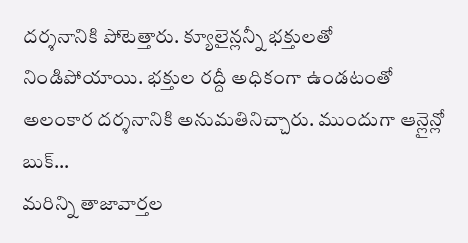దర్శనానికి పోటెత్తారు. క్యూలైన్లన్నీ భక్తులతో నిండిపోయాయి. భక్తుల రద్దీ అధికంగా ఉండటంతో అలంకార దర్శనానికి అనుమతినిచ్చారు. ముందుగా ఆన్లైన్లో బుక్…
మరిన్ని తాజావార్తల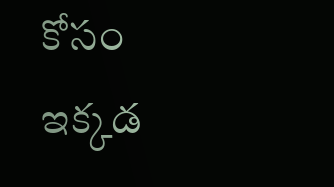కోసం ఇక్కడ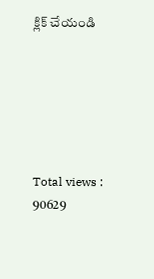క్లిక్ చేయండి






Total views : 90629